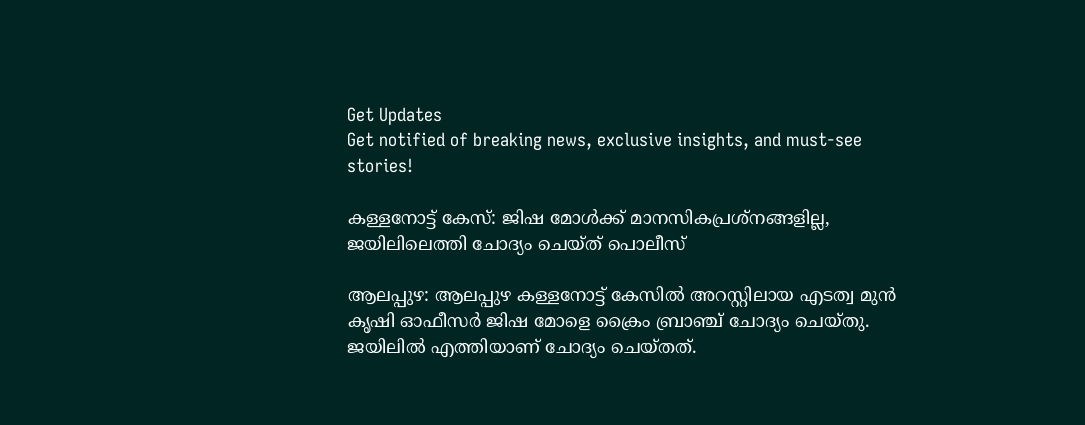Get Updates
Get notified of breaking news, exclusive insights, and must-see stories!

കള്ളനോട്ട് കേസ്: ജിഷ മോള്‍ക്ക് മാനസികപ്രശ്‌നങ്ങളില്ല, ജയിലിലെത്തി ചോദ്യം ചെയ്ത് പൊലീസ്

ആലപ്പുഴ: ആലപ്പുഴ കള്ളനോട്ട് കേസില്‍ അറസ്റ്റിലായ എടത്വ മുന്‍ കൃഷി ഓഫീസര്‍ ജിഷ മോളെ ക്രൈം ബ്രാഞ്ച് ചോദ്യം ചെയ്തു. ജയിലില്‍ എത്തിയാണ് ചോദ്യം ചെയ്തത്.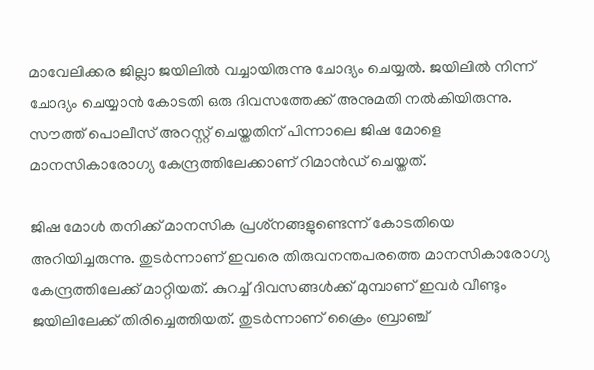മാവേലിക്കര ജില്ലാ ജയിലില്‍ വച്ചായിരുന്നു ചോദ്യം ചെയ്യല്‍. ജയിലില്‍ നിന്ന് ചോദ്യം ചെയ്യാന്‍ കോടതി ഒരു ദിവസത്തേക്ക് അനുമതി നല്‍കിയിരുന്നു. സൗത്ത് പൊലീസ് അറസ്റ്റ് ചെയ്തതിന് പിന്നാലെ ജിഷ മോളെ മാനസികാരോഗ്യ കേന്ദ്രത്തിലേക്കാണ് റിമാന്‍ഡ് ചെയ്തത്.

ജിഷ മോള്‍ തനിക്ക് മാനസിക പ്രശ്‌നങ്ങളുണ്ടെന്ന് കോടതിയെ അറിയിച്ചരുന്നു. തുടര്‍ന്നാണ് ഇവരെ തിരുവനന്തപരത്തെ മാനസികാരോഗ്യ കേന്ദ്രത്തിലേക്ക് മാറ്റിയത്. കുറച്ച് ദിവസങ്ങള്‍ക്ക് മുമ്പാണ് ഇവര്‍ വീണ്ടും ജയിലിലേക്ക് തിരിച്ചെത്തിയത്. തുടര്‍ന്നാണ് ക്രൈം ബ്രാഞ്ച്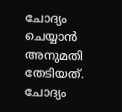ചോദ്യം ചെയ്യാന്‍ അനുമതി തേടിയത്. ചോദ്യം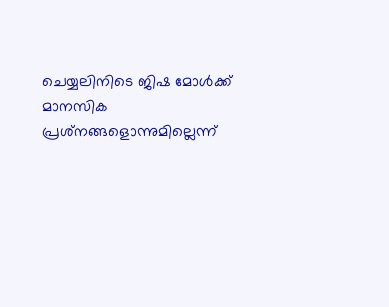ചെയ്യലിനിടെ ജിഷ മോള്‍ക്ക് മാനസിക പ്രശ്‌നങ്ങളൊന്നുമില്ലെന്ന്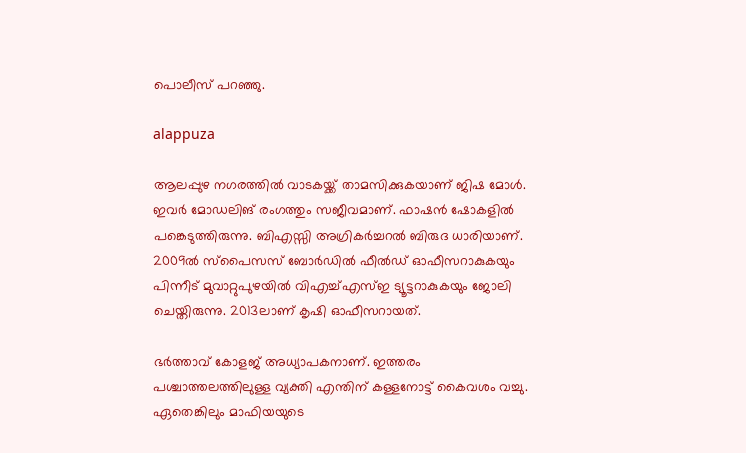പൊലീസ് പറഞ്ഞു.

alappuza

ആലപ്പുഴ നഗരത്തില്‍ വാടകയ്ക്ക് താമസിക്കുകയാണ് ജിഷ മോള്‍. ഇവര്‍ മോഡലിങ് രംഗത്തും സജീവമാണ്. ഫാഷന്‍ ഷോകളില്‍ പങ്കെടുത്തിരുന്നു. ബിഎസ്സി അഗ്രികര്‍ച്ചറല്‍ ബിരുദ ധാരിയാണ്. 2009ല്‍ സ്പൈസസ് ബോര്‍ഡില്‍ ഫീല്‍ഡ് ഓഫീസറാകുകയും പിന്നീട് മുവാറ്റുപുഴയില്‍ വിഎച്ച്എസ്ഇ ട്യൂട്ടറാകുകയും ജോലി ചെയ്തിരുന്നു. 2013ലാണ് കൃഷി ഓഫീസറായത്.

ഭര്‍ത്താവ് കോളജ് അധ്യാപകനാണ്. ഇത്തരം പശ്ചാത്തലത്തിലുള്ള വ്യക്തി എന്തിന് കള്ളനോട്ട് കൈവശം വച്ചു. ഏതെങ്കിലും മാഫിയയുടെ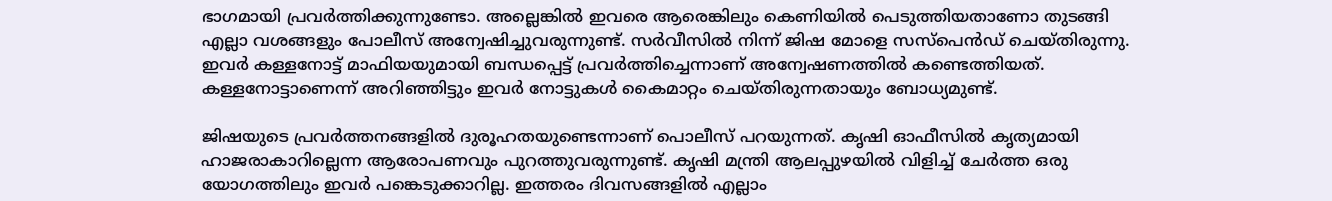ഭാഗമായി പ്രവര്‍ത്തിക്കുന്നുണ്ടോ. അല്ലെങ്കില്‍ ഇവരെ ആരെങ്കിലും കെണിയില്‍ പെടുത്തിയതാണോ തുടങ്ങി എല്ലാ വശങ്ങളും പോലീസ് അന്വേഷിച്ചുവരുന്നുണ്ട്. സര്‍വീസില്‍ നിന്ന് ജിഷ മോളെ സസ്പെന്‍ഡ് ചെയ്തിരുന്നു. ഇവര്‍ കള്ളനോട്ട് മാഫിയയുമായി ബന്ധപ്പെട്ട് പ്രവര്‍ത്തിച്ചെന്നാണ് അന്വേഷണത്തില്‍ കണ്ടെത്തിയത്. കള്ളനോട്ടാണെന്ന് അറിഞ്ഞിട്ടും ഇവര്‍ നോട്ടുകള്‍ കൈമാറ്റം ചെയ്തിരുന്നതായും ബോധ്യമുണ്ട്.

ജിഷയുടെ പ്രവര്‍ത്തനങ്ങളില്‍ ദുരൂഹതയുണ്ടെന്നാണ് പൊലീസ് പറയുന്നത്. കൃഷി ഓഫീസില്‍ കൃത്യമായി ഹാജരാകാറില്ലെന്ന ആരോപണവും പുറത്തുവരുന്നുണ്ട്. കൃഷി മന്ത്രി ആലപ്പുഴയില്‍ വിളിച്ച് ചേര്‍ത്ത ഒരു യോഗത്തിലും ഇവര്‍ പങ്കെടുക്കാറില്ല. ഇത്തരം ദിവസങ്ങളില്‍ എല്ലാം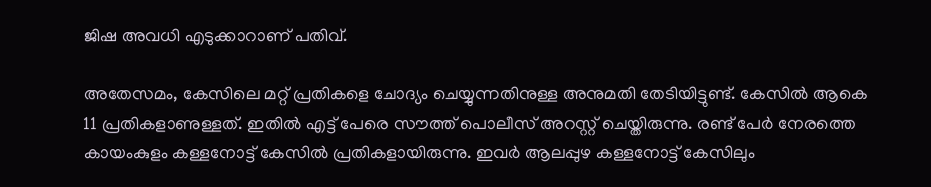ജിഷ അവധി എടുക്കാറാണ് പതിവ്.

അതേസമം, കേസിലെ മറ്റ് പ്രതികളെ ചോദ്യം ചെയ്യുന്നതിനുള്ള അനുമതി തേടിയിട്ടുണ്ട്. കേസില്‍ ആകെ 11 പ്രതികളാണുള്ളത്. ഇതില്‍ എട്ട് പേരെ സൗത്ത് പൊലീസ് അറസ്റ്റ് ചെയ്തിരുന്നു. രണ്ട് പേര്‍ നേരത്തെ കായംകുളം കള്ളനോട്ട് കേസില്‍ പ്രതികളായിരുന്നു. ഇവര്‍ ആലപ്പുഴ കള്ളനോട്ട് കേസിലും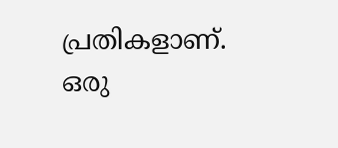പ്രതികളാണ്. ഒരു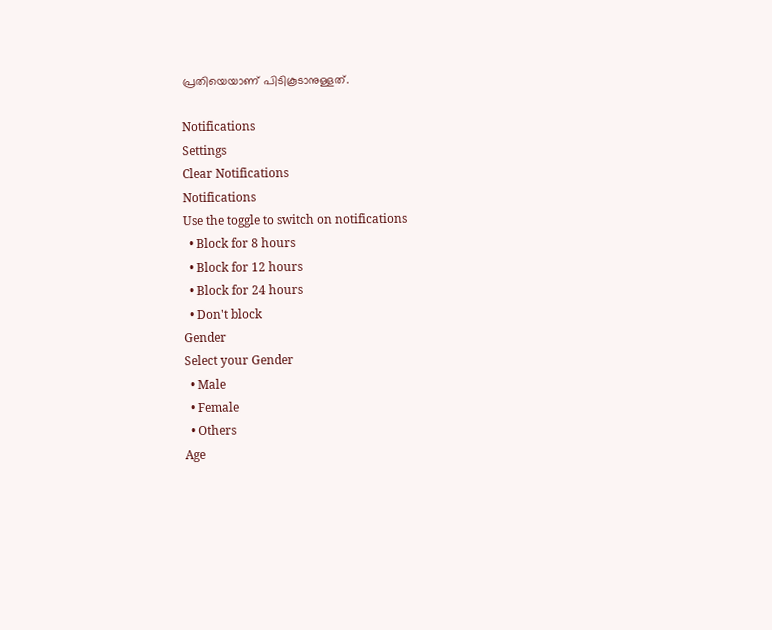പ്രതിയെയാണ് പിടികൂടാനുള്ളത്.

Notifications
Settings
Clear Notifications
Notifications
Use the toggle to switch on notifications
  • Block for 8 hours
  • Block for 12 hours
  • Block for 24 hours
  • Don't block
Gender
Select your Gender
  • Male
  • Female
  • Others
Age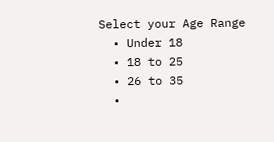Select your Age Range
  • Under 18
  • 18 to 25
  • 26 to 35
  •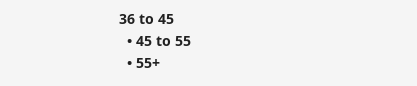36 to 45
  • 45 to 55
  • 55+